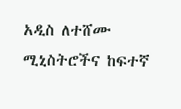አዲስ ለተሸሙ ሚኒስትሮችና ከፍተኛ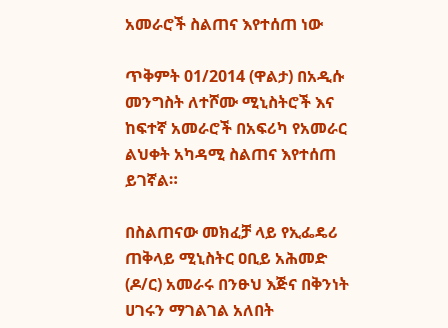አመራሮች ስልጠና እየተሰጠ ነው

ጥቅምት 01/2014 (ዋልታ) በአዲሱ መንግስት ለተሾሙ ሚኒስትሮች እና ከፍተኛ አመራሮች በአፍሪካ የአመራር ልህቀት አካዳሚ ስልጠና እየተሰጠ ይገኛል።

በስልጠናው መክፈቻ ላይ የኢፌዴሪ ጠቅላይ ሚኒስትር ዐቢይ አሕመድ (ዶ/ር) አመራሩ በንፁህ እጅና በቅንነት ሀገሩን ማገልገል አለበት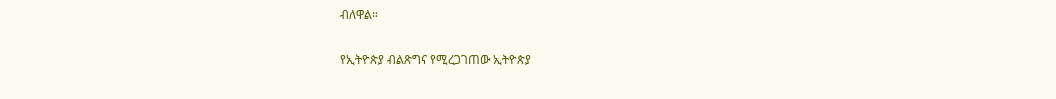ብለዋል።

የኢትዮጵያ ብልጽግና የሚረጋገጠው ኢትዮጵያ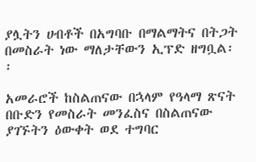ያሏትን ሀብቶች በአግባቡ በማልማትና በትጋት በመስራት ነው ማለታቸውን ኢፕድ ዘግቧል፡፡

አመራሮች ከስልጠናው በኋላም የዓላማ ጽናት በቡድን የመስራት መንፈስና በስልጠናው ያገኙትን ዕውቀት ወደ ተግባር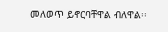መለወጥ ይኖርባቸዋል ብለዋል፡፡